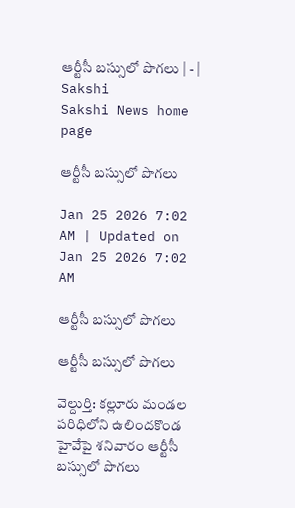ఆర్టీసీ బస్సులో పొగలు | - | Sakshi
Sakshi News home page

ఆర్టీసీ బస్సులో పొగలు

Jan 25 2026 7:02 AM | Updated on Jan 25 2026 7:02 AM

ఆర్టీసీ బస్సులో పొగలు

ఆర్టీసీ బస్సులో పొగలు

వెల్దుర్తి: కల్లూరు మండల పరిధిలోని ఉలిందకొండ హైవేపై శనివారం ఆర్టీసీ బస్సులో పొగలు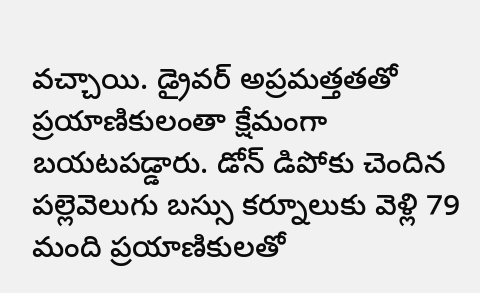వచ్చాయి. డ్రైవర్‌ అప్రమత్తతతో ప్రయాణికులంతా క్షేమంగా బయటపడ్డారు. డోన్‌ డిపోకు చెందిన పల్లెవెలుగు బస్సు కర్నూలుకు వెళ్లి 79 మంది ప్రయాణికులతో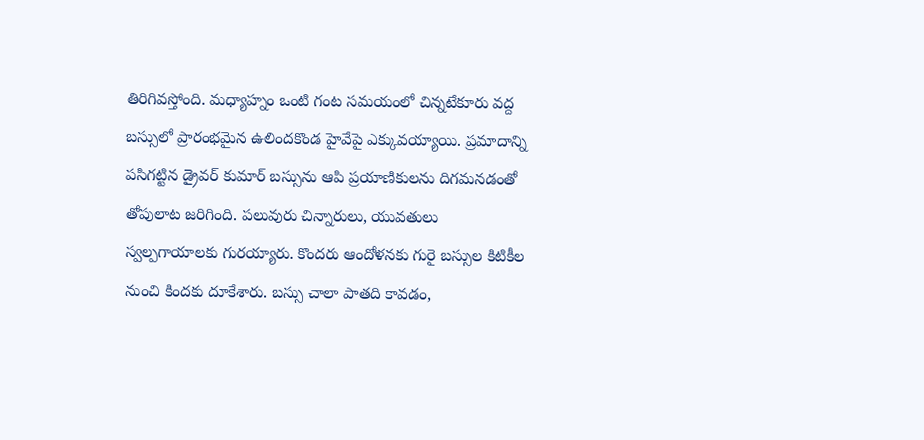తిరిగివస్తోంది. మధ్యాహ్నం ఒంటి గంట సమయంలో చిన్నటేకూరు వద్ద బస్సులో ప్రారంభమైన ఉలిందకొండ హైవేపై ఎక్కువయ్యాయి. ప్రమాదాన్ని పసిగట్టిన డ్రైవర్‌ కుమార్‌ బస్సును ఆపి ప్రయాణికులను దిగమనడంతో తోపులాట జరిగింది. పలువురు చిన్నారులు, యువతులు స్వల్పగాయాలకు గురయ్యారు. కొందరు ఆందోళనకు గురై బస్సుల కిటికీల నుంచి కిందకు దూకేశారు. బస్సు చాలా పాతది కావడం,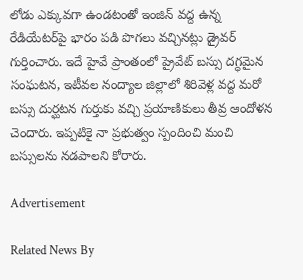లోడు ఎక్కువగా ఉండటంతో ఇంజిన్‌ వద్ద ఉన్న రేడియేటర్‌పై భారం పడి పొగలు వచ్చినట్లు డ్రైవర్‌ గుర్తించారు. ఇదే హైవే ప్రాంతంలో ప్రైవేట్‌ బస్సు దగ్ధమైన సంఘటన, ఇటీవల నంద్యాల జిల్లాలో శిరివెళ్ల వద్ద మరో బస్సు దుర్ఘటన గుర్తుకు వచ్చి ప్రయాణికులు తీవ్ర ఆందోళన చెందారు. ఇప్పటికై నా ప్రభుత్వం స్పందించి మంచి బస్సులను నడపాలని కోరారు.

Advertisement

Related News By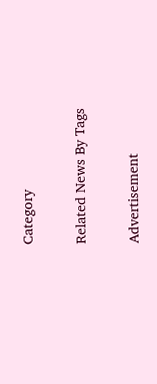Category

Related News By Tags

Advertisement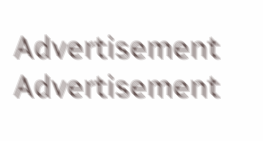Advertisement
Advertisement